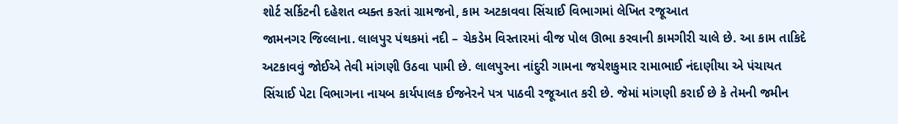શોર્ટ સર્કિટની દહેશત વ્યક્ત કરતાં ગ્રામજનો, કામ અટકાવવા સિંચાઈ વિભાગમાં લેખિત રજૂઆત
જામનગર જિલ્લાના. લાલપુર પંથકમાં નદી – ચેકડેમ વિસ્તારમાં વીજ પોલ ઊભા કરવાની કામગીરી ચાલે છે. આ કામ તાકિદે અટકાવવું જોઈએ તેવી માંગણી ઉઠવા પામી છે. લાલપુરના નાંદુરી ગામના જયેશકુમાર રામાભાઈ નંદાણીયા એ પંચાયત સિંચાઈ પેટા વિભાગના નાયબ કાર્યપાલક ઈજનેરને પત્ર પાઠવી રજૂઆત કરી છે. જેમાં માંગણી કરાઈ છે કે તેમની જમીન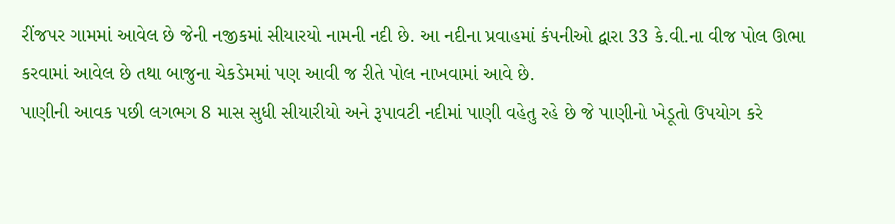રીંજપર ગામમાં આવેલ છે જેની નજીકમાં સીયારયો નામની નદી છે. આ નદીના પ્રવાહમાં કંપનીઓ દ્વારા 33 કે.વી.ના વીજ પોલ ઊભા કરવામાં આવેલ છે તથા બાજુના ચેકડેમમાં પણ આવી જ રીતે પોલ નાખવામાં આવે છે.
પાણીની આવક પછી લગભગ 8 માસ સુધી સીયારીયો અને રૂપાવટી નદીમાં પાણી વહેતુ રહે છે જે પાણીનો ખેડૂતો ઉપયોગ કરે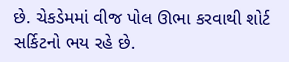છે. ચેકડેમમાં વીજ પોલ ઊભા કરવાથી શોર્ટ સર્કિટનો ભય રહે છે.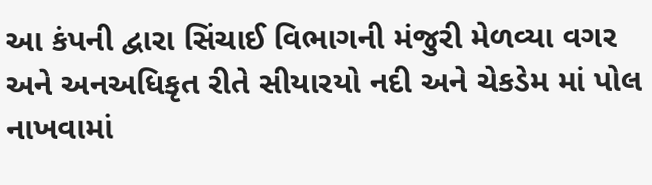આ કંપની દ્વારા સિંચાઈ વિભાગની મંજુરી મેળવ્યા વગર અને અનઅધિકૃત રીતે સીયારયો નદી અને ચેકડેમ માં પોલ નાખવામાં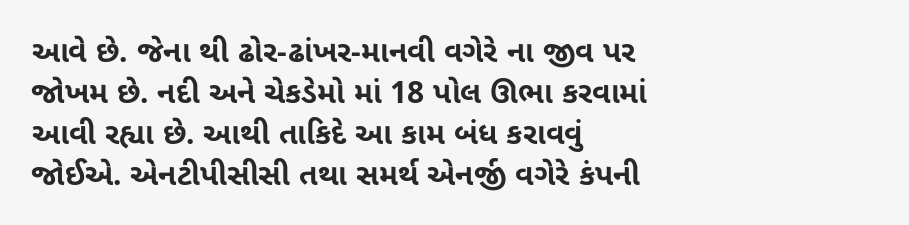આવે છે. જેના થી ઢોર-ઢાંખર-માનવી વગેરે ના જીવ પર જોખમ છે. નદી અને ચેકડેમો માં 18 પોલ ઊભા કરવામાં આવી રહ્યા છે. આથી તાકિદે આ કામ બંધ કરાવવું જોઈએ. એનટીપીસીસી તથા સમર્થ એનર્જી વગેરે કંપની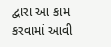દ્વારા આ કામ કરવામાં આવી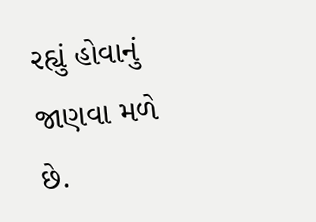રહ્યું હોવાનું જાણવા મળે છે.